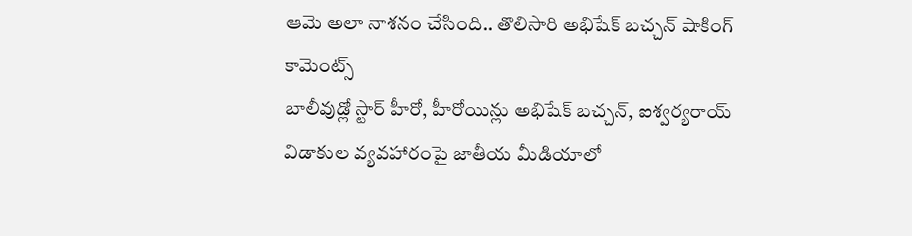ఆమె అలా నాశనం చేసింది.. తొలిసారి అభిషేక్ బచ్చన్ షాకింగ్ కామెంట్స్
బాలీవుడ్లో స్టార్ హీరో, హీరోయిన్లు అభిషేక్ బచ్చన్, ఐశ్వర్యరాయ్ విడాకుల వ్యవహారంపై జాతీయ మీడియాలో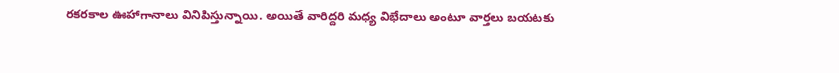రకరకాల ఊహాగానాలు వినిపిస్తున్నాయి. అయితే వారిద్దరి మధ్య విభేదాలు అంటూ వార్తలు బయటకు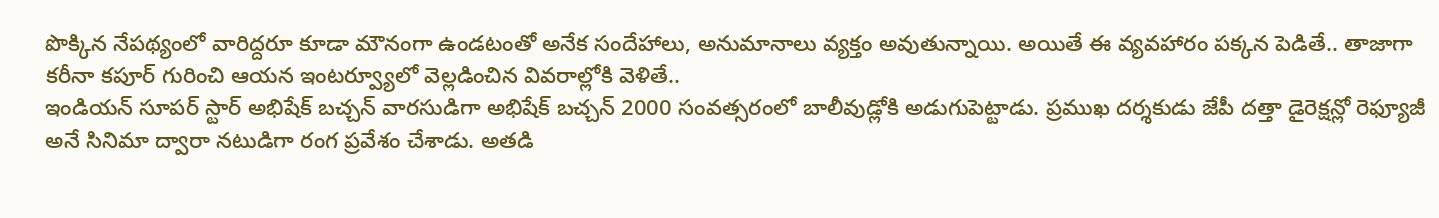పొక్కిన నేపథ్యంలో వారిద్దరూ కూడా మౌనంగా ఉండటంతో అనేక సందేహాలు, అనుమానాలు వ్యక్తం అవుతున్నాయి. అయితే ఈ వ్యవహారం పక్కన పెడితే.. తాజాగా కరీనా కపూర్ గురించి ఆయన ఇంటర్వ్యూలో వెల్లడించిన వివరాల్లోకి వెళితే..
ఇండియన్ సూపర్ స్టార్ అభిషేక్ బచ్చన్ వారసుడిగా అభిషేక్ బచ్చన్ 2000 సంవత్సరంలో బాలీవుడ్లోకి అడుగుపెట్టాడు. ప్రముఖ దర్శకుడు జేపీ దత్తా డైరెక్షన్లో రెఫ్యూజీ అనే సినిమా ద్వారా నటుడిగా రంగ ప్రవేశం చేశాడు. అతడి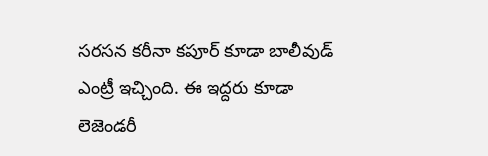సరసన కరీనా కపూర్ కూడా బాలీవుడ్ ఎంట్రీ ఇచ్చింది. ఈ ఇద్దరు కూడా లెజెండరీ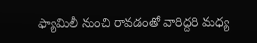ఫ్యామిలీ నుంచి రావడంతో వారిద్దరి మధ్య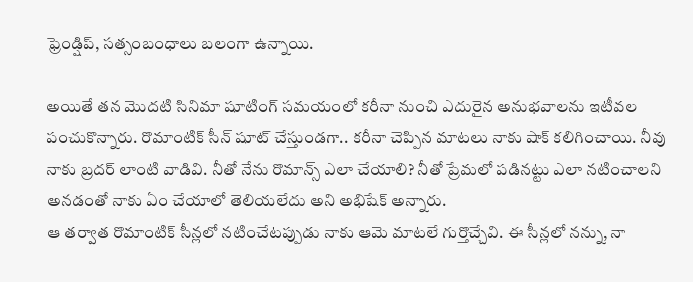ఫ్రెండ్షిప్, సత్సంబంధాలు బలంగా ఉన్నాయి.

అయితే తన మొదటి సినిమా షూటింగ్ సమయంలో కరీనా నుంచి ఎదురైన అనుభవాలను ఇటీవల పంచుకొన్నారు. రొమాంటిక్ సీన్ షూట్ చేస్తుండగా.. కరీనా చెప్పిన మాటలు నాకు షాక్ కలిగించాయి. నీవు నాకు బ్రదర్ లాంటి వాడివి. నీతో నేను రొమాన్స్ ఎలా చేయాలి? నీతో ప్రేమలో పడినట్టు ఎలా నటించాలని అనడంతో నాకు ఏం చేయాలో తెలియలేదు అని అభిషేక్ అన్నారు.
ఆ తర్వాత రొమాంటిక్ సీన్లలో నటించేటప్పుడు నాకు ఆమె మాటలే గుర్తొచ్చేవి. ఈ సీన్లలో నన్ను, నా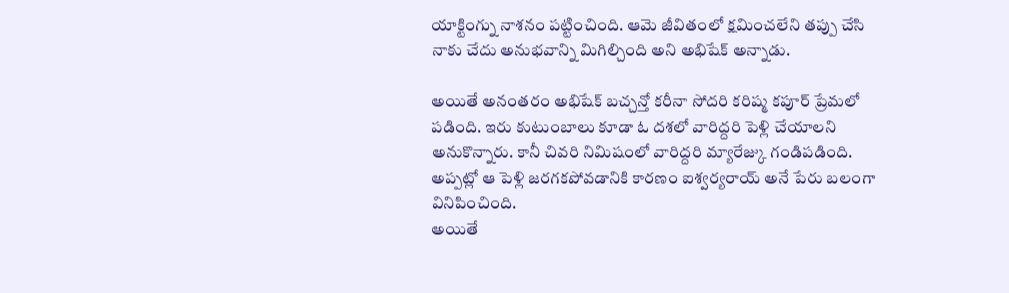యాక్టింగ్ను నాశనం పట్టించింది. ఆమె జీవితంలో క్షమించలేని తప్పు చేసి నాకు చేదు అనుభవాన్ని మిగిల్చింది అని అభిషేక్ అన్నాడు.

అయితే అనంతరం అభిషేక్ బచ్చన్తో కరీనా సోదరి కరిష్మ కపూర్ ప్రేమలో పడింది. ఇరు కుటుంబాలు కూడా ఓ దశలో వారిద్దరి పెళ్లి చేయాలని అనుకొన్నారు. కానీ చివరి నిమిషంలో వారిద్దరి మ్యారేజ్కు గండిపడింది. అప్పట్లో ఆ పెళ్లి జరగకపోవడానికి కారణం ఐశ్వర్యరాయ్ అనే పేరు బలంగా వినిపించింది.
అయితే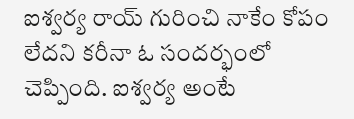ఐశ్వర్య రాయ్ గురించి నాకేం కోపం లేదని కరీనా ఓ సందర్భంలో చెప్పింది. ఐశ్వర్య అంటే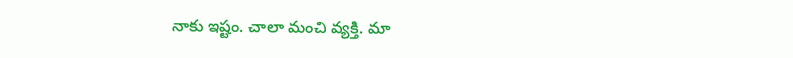నాకు ఇష్టం. చాలా మంచి వ్యక్తి. మా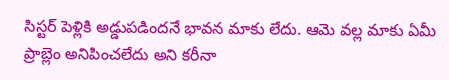సిస్టర్ పెళ్లికి అడ్డుపడిందనే భావన మాకు లేదు. ఆమె వల్ల మాకు ఏమీ ప్రాబ్లెం అనిపించలేదు అని కరీనా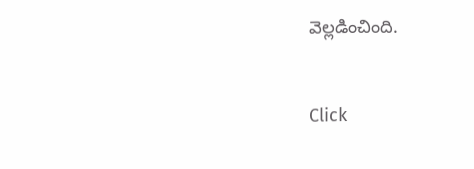వెల్లడించింది.


Click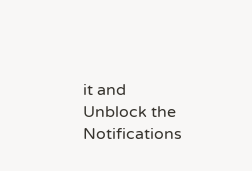it and Unblock the Notifications